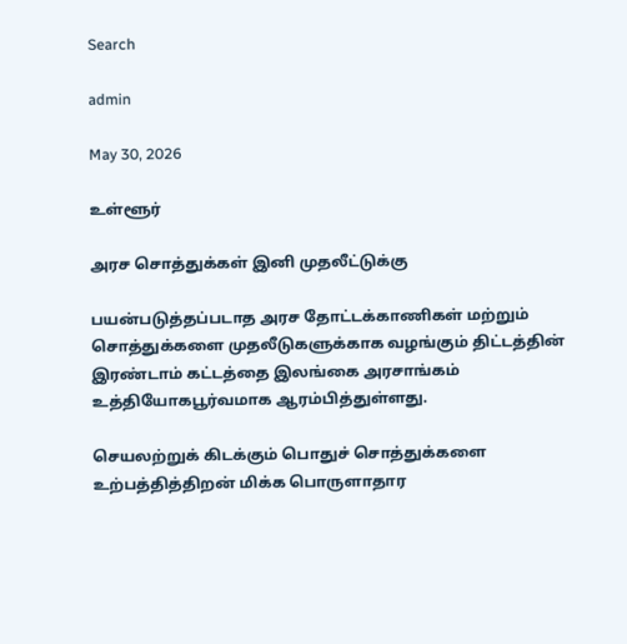Search

admin

May 30, 2026

உள்ளூர்

அரச சொத்துக்கள் இனி முதலீட்டுக்கு

பயன்படுத்தப்படாத அரச தோட்டக்காணிகள் மற்றும் சொத்துக்களை முதலீடுகளுக்காக வழங்கும் திட்டத்தின் இரண்டாம் கட்டத்தை இலங்கை அரசாங்கம் உத்தியோகபூர்வமாக ஆரம்பித்துள்ளது.

செயலற்றுக் கிடக்கும் பொதுச் சொத்துக்களை உற்பத்தித்திறன் மிக்க பொருளாதார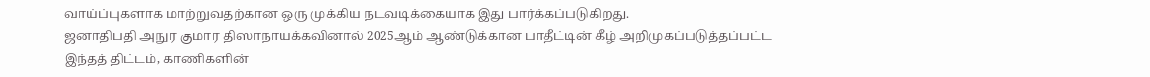வாய்ப்புகளாக மாற்றுவதற்கான ஒரு முக்கிய நடவடிக்கையாக இது பார்க்கப்படுகிறது.
ஜனாதிபதி அநுர குமார திஸாநாயக்கவினால் 2025ஆம் ஆண்டுக்கான பாதீட்டின் கீழ் அறிமுகப்படுத்தப்பட்ட இந்தத் திட்டம், காணிகளின்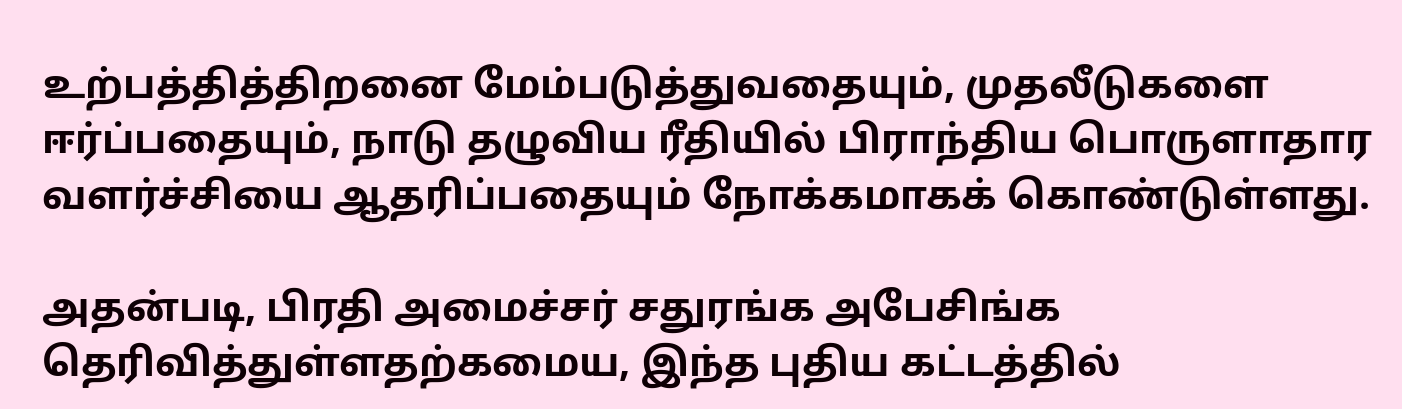உற்பத்தித்திறனை மேம்படுத்துவதையும், முதலீடுகளை ஈர்ப்பதையும், நாடு தழுவிய ரீதியில் பிராந்திய பொருளாதார வளர்ச்சியை ஆதரிப்பதையும் நோக்கமாகக் கொண்டுள்ளது.

அதன்படி, பிரதி அமைச்சர் சதுரங்க அபேசிங்க தெரிவித்துள்ளதற்கமைய, இந்த புதிய கட்டத்தில்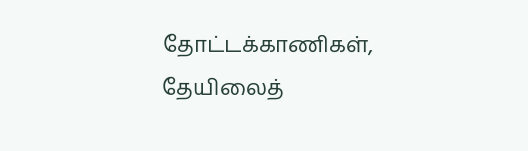தோட்டக்காணிகள், தேயிலைத்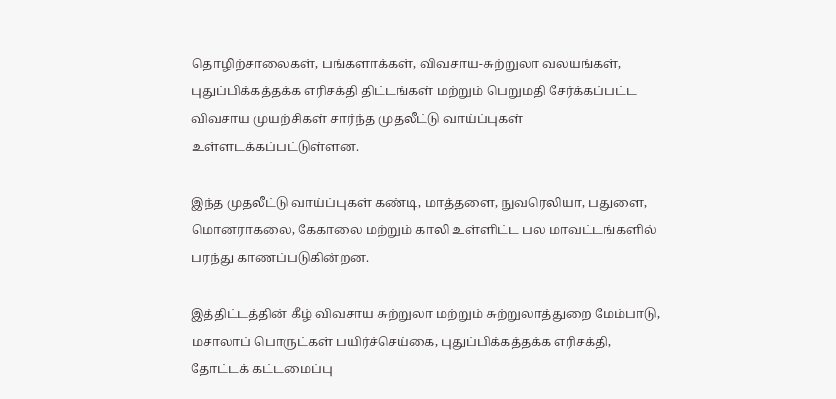தொழிற்சாலைகள், பங்களாக்கள், விவசாய-சுற்றுலா வலயங்கள், புதுப்பிக்கத்தக்க எரிசக்தி திட்டங்கள் மற்றும் பெறுமதி சேர்க்கப்பட்ட விவசாய முயற்சிகள் சார்ந்த முதலீட்டு வாய்ப்புகள் உள்ளடக்கப்பட்டுள்ளன.

இந்த முதலீட்டு வாய்ப்புகள் கண்டி, மாத்தளை, நுவரெலியா, பதுளை, மொனராகலை, கேகாலை மற்றும் காலி உள்ளிட்ட பல மாவட்டங்களில் பரந்து காணப்படுகின்றன.

இத்திட்டத்தின் கீழ் விவசாய சுற்றுலா மற்றும் சுற்றுலாத்துறை மேம்பாடு, மசாலாப் பொருட்கள் பயிர்ச்செய்கை, புதுப்பிக்கத்தக்க எரிசக்தி,
தோட்டக் கட்டமைப்பு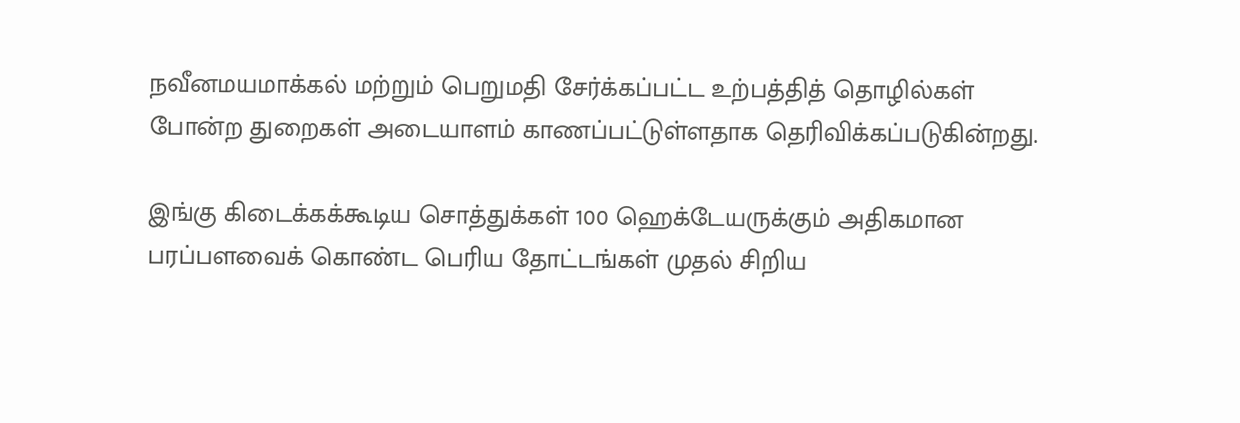நவீனமயமாக்கல் மற்றும் பெறுமதி சேர்க்கப்பட்ட உற்பத்தித் தொழில்கள் போன்ற துறைகள் அடையாளம் காணப்பட்டுள்ளதாக தெரிவிக்கப்படுகின்றது.

இங்கு கிடைக்கக்கூடிய சொத்துக்கள் 100 ஹெக்டேயருக்கும் அதிகமான பரப்பளவைக் கொண்ட பெரிய தோட்டங்கள் முதல் சிறிய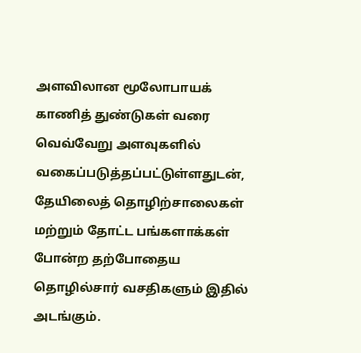அளவிலான மூலோபாயக் காணித் துண்டுகள் வரை வெவ்வேறு அளவுகளில் வகைப்படுத்தப்பட்டுள்ளதுடன், தேயிலைத் தொழிற்சாலைகள் மற்றும் தோட்ட பங்களாக்கள் போன்ற தற்போதைய தொழில்சார் வசதிகளும் இதில் அடங்கும்.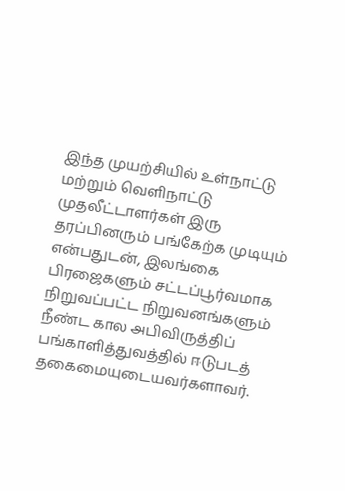இந்த முயற்சியில் உள்நாட்டு மற்றும் வெளிநாட்டு முதலீட்டாளர்கள் இரு தரப்பினரும் பங்கேற்க முடியும் என்பதுடன், இலங்கை பிரஜைகளும் சட்டப்பூர்வமாக நிறுவப்பட்ட நிறுவனங்களும் நீண்ட கால அபிவிருத்திப் பங்காளித்துவத்தில் ஈடுபடத் தகைமையுடையவர்களாவர்.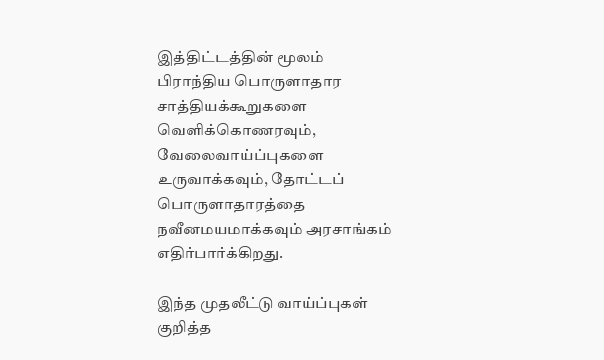இத்திட்டத்தின் மூலம் பிராந்திய பொருளாதார சாத்தியக்கூறுகளை வெளிக்கொணரவும், வேலைவாய்ப்புகளை உருவாக்கவும், தோட்டப் பொருளாதாரத்தை நவீனமயமாக்கவும் அரசாங்கம் எதிர்பார்க்கிறது.

இந்த முதலீட்டு வாய்ப்புகள் குறித்த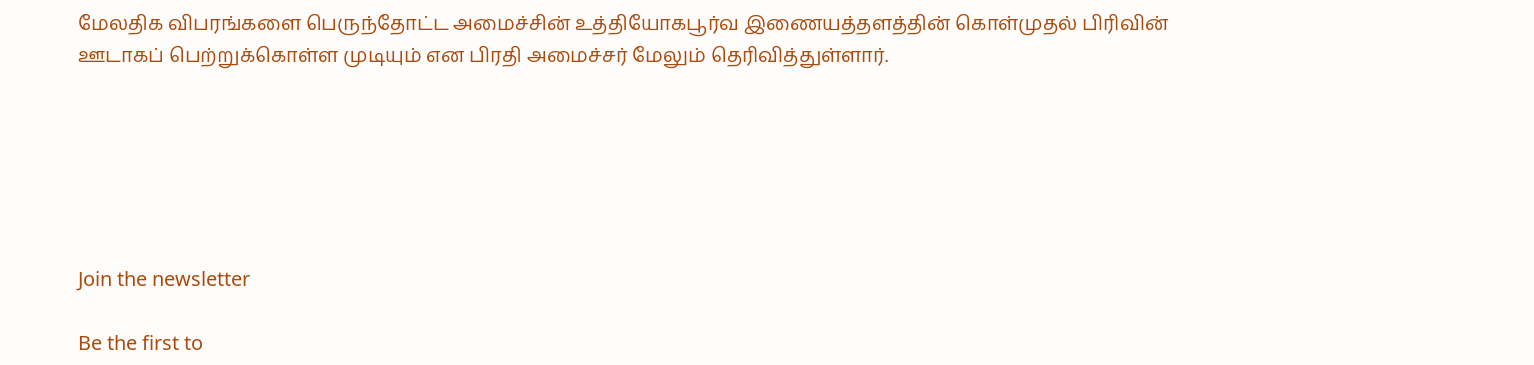மேலதிக விபரங்களை பெருந்தோட்ட அமைச்சின் உத்தியோகபூர்வ இணையத்தளத்தின் கொள்முதல் பிரிவின் ஊடாகப் பெற்றுக்கொள்ள முடியும் என பிரதி அமைச்சர் மேலும் தெரிவித்துள்ளார்.






Join the newsletter

Be the first to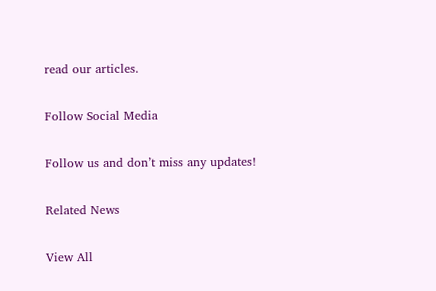read our articles.

Follow Social Media

Follow us and don’t miss any updates!

Related News

View All